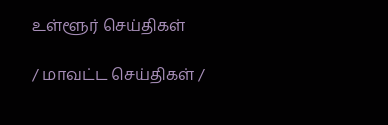உள்ளூர் செய்திகள்

/ மாவட்ட செய்திகள் /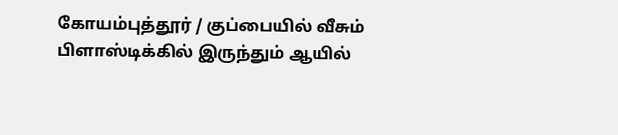கோயம்புத்தூர் / குப்பையில் வீசும் பிளாஸ்டிக்கில் இருந்தும் ஆயில்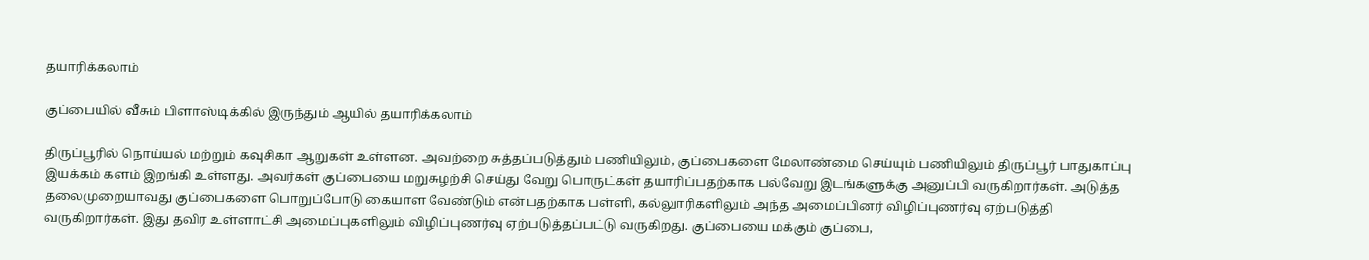தயாரிக்கலாம்

குப்பையில் வீசும் பிளாஸ்டிக்கில் இருந்தும் ஆயில் தயாரிக்கலாம்

திருப்பூரில் நொய்யல் மற்றும் கவுசிகா ஆறுகள் உள்ளன. அவற்றை சுத்தப்படுத்தும் பணியிலும், குப்பைகளை மேலாண்மை செய்யும் பணியிலும் திருப்பூர் பாதுகாப்பு இயக்கம் களம் இறங்கி உள்ளது. அவர்கள் குப்பையை மறுசுழற்சி செய்து வேறு பொருட்கள் தயாரிப்பதற்காக பல்வேறு இடங்களுக்கு அனுப்பி வருகிறார்கள். அடுத்த தலைமுறையாவது குப்பைகளை பொறுப்போடு கையாள வேண்டும் என்பதற்காக பள்ளி, கல்லுாரிகளிலும் அந்த அமைப்பினர் விழிப்புணர்வு ஏற்படுத்தி வருகிறார்கள். இது தவிர உள்ளாட்சி அமைப்புகளிலும் விழிப்புணர்வு ஏற்படுத்தப்பட்டு வருகிறது. குப்பையை மக்கும் குப்பை,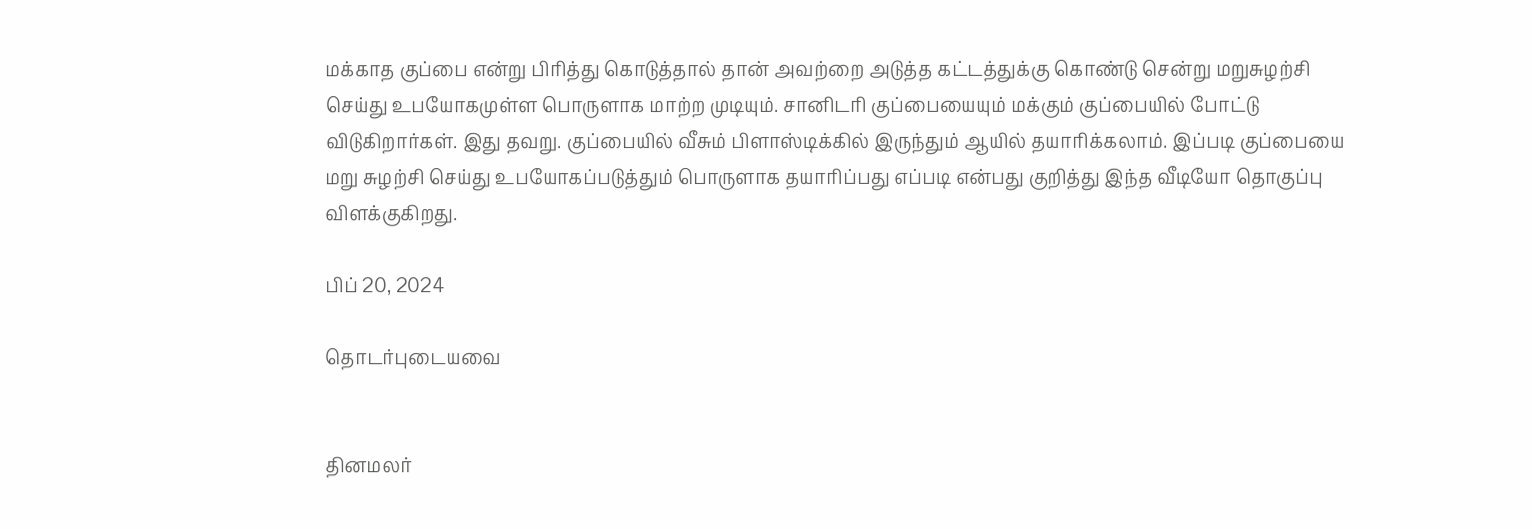மக்காத குப்பை என்று பிரித்து கொடுத்தால் தான் அவற்றை அடுத்த கட்டத்துக்கு கொண்டு சென்று மறுசுழற்சி செய்து உபயோகமுள்ள பொருளாக மாற்ற முடியும். சானிடரி குப்பையையும் மக்கும் குப்பையில் போட்டு விடுகிறார்கள். இது தவறு. குப்பையில் வீசும் பிளாஸ்டிக்கில் இருந்தும் ஆயில் தயாரிக்கலாம். இப்படி குப்பையை மறு சுழற்சி செய்து உபயோகப்படுத்தும் பொருளாக தயாரிப்பது எப்படி என்பது குறித்து இந்த வீடியோ தொகுப்பு விளக்குகிறது.

பிப் 20, 2024

தொடர்புடையவை


தினமலர்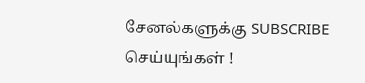சேனல்களுக்கு SUBSCRIBE செய்யுங்கள் !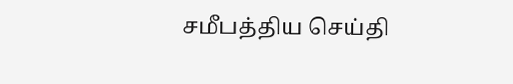சமீபத்திய செய்தி